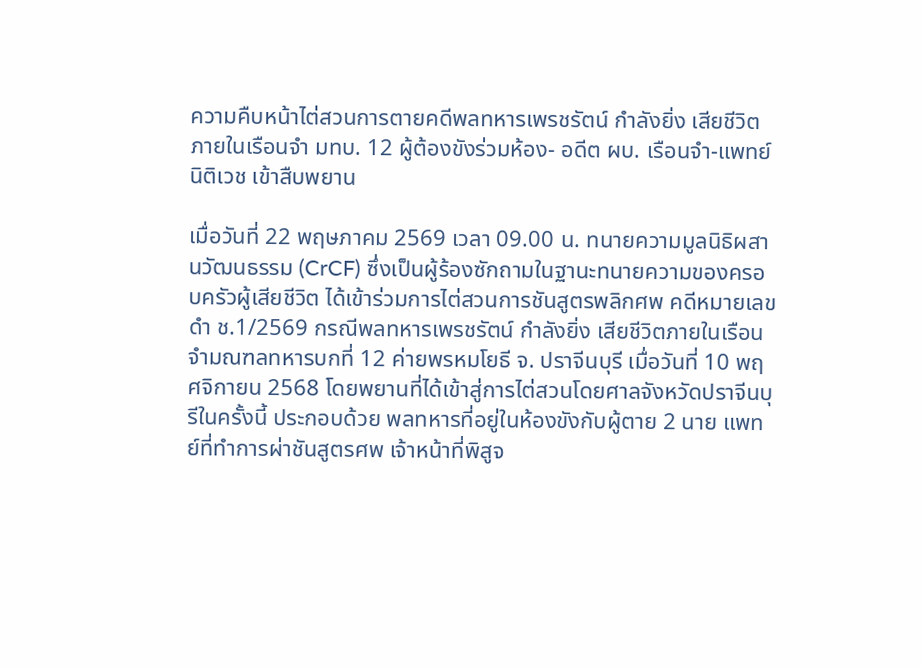ความคืบหน้าไต่สวนการตายคดีพลทหารเพรชรัตน์ กำลังยิ่ง เสียชีวิตภายในเรือนจำ มทบ. 12 ผู้ต้องขังร่วมห้อง- อดีต ผบ. เรือนจำ-แพทย์นิติเวช เข้าสืบพยาน

เมื่อวันที่ 22 พฤษภาคม 2569 เวลา 09.00 น. ทนายความมูลนิธิผสานวัฒนธรรม (CrCF) ซึ่งเป็นผู้ร้องซักถามในฐานะทนายความของครอบครัวผู้เสียชีวิต ได้เข้าร่วมการไต่สวนการชันสูตรพลิกศพ คดีหมายเลขดำ ช.1/2569 กรณีพลทหารเพรชรัตน์ กำลังยิ่ง เสียชีวิตภายในเรือนจำมณฑลทหารบกที่ 12 ค่ายพรหมโยธี จ. ปราจีนบุรี เมื่อวันที่ 10 พฤศจิกายน 2568 โดยพยานที่ได้เข้าสู่การไต่สวนโดยศาลจังหวัดปราจีนบุรีในครั้งนี้ ประกอบด้วย พลทหารที่อยู่ในห้องขังกับผู้ตาย 2 นาย แพทย์ที่ทำการผ่าชันสูตรศพ เจ้าหน้าที่พิสูจ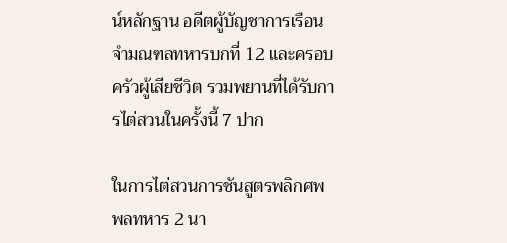น์หลักฐาน อดีตผู้บัญชาการเรือนจำมณฑลทหารบกที่ 12 และครอบครัวผู้เสียชีวิต รวมพยานที่ได้รับการไต่สวนในครั้งนี้ 7 ปาก

ในการไต่สวนการชันสูตรพลิกศพ พลทหาร 2 นา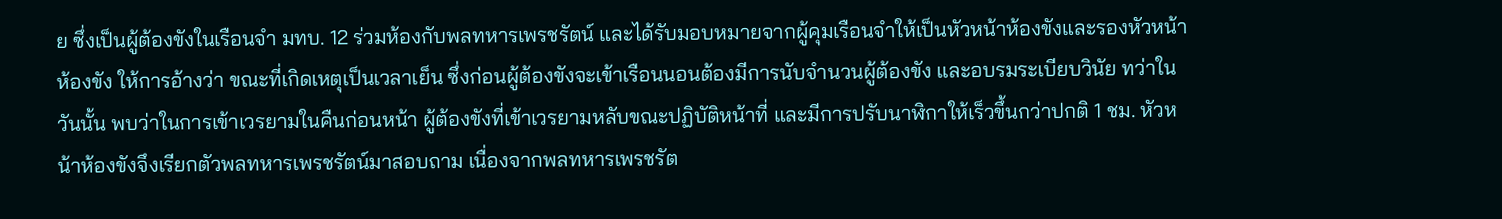ย ซึ่งเป็นผู้ต้องขังในเรือนจำ มทบ. 12 ร่วมห้องกับพลทหารเพรชรัตน์ และได้รับมอบหมายจากผู้คุมเรือนจำให้เป็นหัวหน้าห้องขังและรองหัวหน้าห้องขัง ให้การอ้างว่า ขณะที่เกิดเหตุเป็นเวลาเย็น ซึ่งก่อนผู้ต้องขังจะเข้าเรือนนอนต้องมีการนับจำนวนผู้ต้องขัง และอบรมระเบียบวินัย ทว่าในวันนั้น พบว่าในการเข้าเวรยามในคืนก่อนหน้า ผู้ต้องขังที่เข้าเวรยามหลับขณะปฏิบัติหน้าที่ และมีการปรับนาฬิกาให้เร็วขึ้นกว่าปกติ 1 ชม. หัวหน้าห้องขังจึงเรียกตัวพลทหารเพรชรัตน์มาสอบถาม เนื่องจากพลทหารเพรชรัต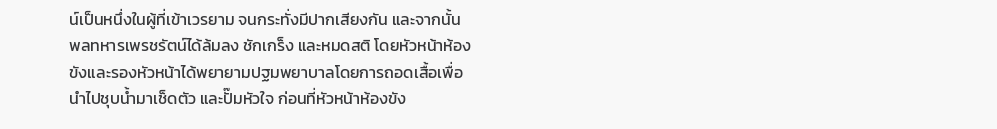น์เป็นหนึ่งในผู้ที่เข้าเวรยาม จนกระทั่งมีปากเสียงกัน และจากนั้น พลทหารเพรชรัตน์ได้ล้มลง ชักเกร็ง และหมดสติ โดยหัวหน้าห้องขังและรองหัวหน้าได้พยายามปฐมพยาบาลโดยการถอดเสื้อเพื่อนำไปชุบน้ำมาเช็ดตัว และปั๊มหัวใจ ก่อนที่หัวหน้าห้องขัง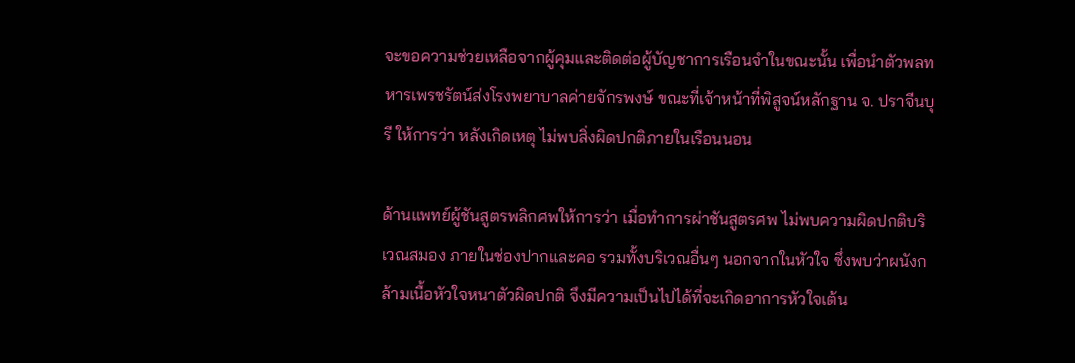จะขอความช่วยเหลือจากผู้คุมและติดต่อผู้บัญชาการเรือนจำในขณะนั้น เพื่อนำตัวพลทหารเพรชรัตน์ส่งโรงพยาบาลค่ายจักรพงษ์ ขณะที่เจ้าหน้าที่พิสูจน์หลักฐาน จ. ปราจีนบุรี ให้การว่า หลังเกิดเหตุ ไม่พบสิ่งผิดปกติภายในเรือนนอน

ด้านแพทย์ผู้ชันสูตรพลิกศพให้การว่า เมื่อทำการผ่าชันสูตรศพ ไม่พบความผิดปกติบริเวณสมอง ภายในช่องปากและคอ รวมทั้งบริเวณอื่นๆ นอกจากในหัวใจ ซึ่งพบว่าผนังกล้ามเนื้อหัวใจหนาตัวผิดปกติ จึงมีความเป็นไปได้ที่จะเกิดอาการหัวใจเต้น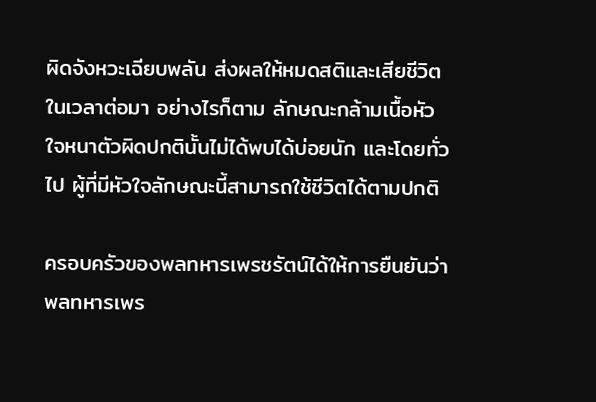ผิดจังหวะเฉียบพลัน ส่งผลให้หมดสติและเสียชีวิตในเวลาต่อมา อย่างไรก็ตาม ลักษณะกล้ามเนื้อหัวใจหนาตัวผิดปกตินั้นไม่ได้พบได้บ่อยนัก และโดยทั่วไป ผู้ที่มีหัวใจลักษณะนี้สามารถใช้ชีวิตได้ตามปกติ

ครอบครัวของพลทหารเพรชรัตน์ได้ให้การยืนยันว่าพลทหารเพร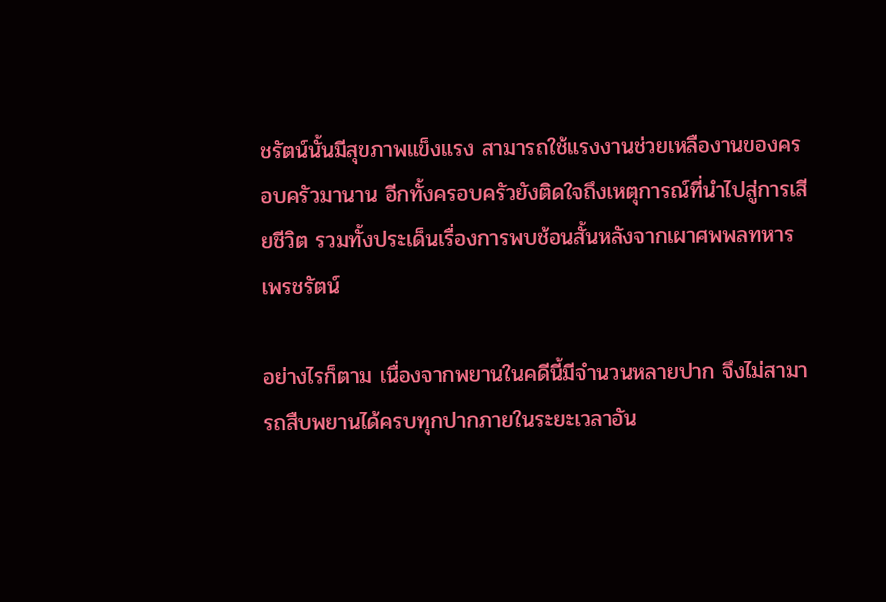ชรัตน์นั้นมีสุขภาพแข็งแรง สามารถใช้แรงงานช่วยเหลืองานของครอบครัวมานาน อีกทั้งครอบครัวยังติดใจถึงเหตุการณ์ที่นำไปสู่การเสียชีวิต รวมทั้งประเด็นเรื่องการพบช้อนสั้นหลังจากเผาศพพลทหารเพรชรัตน์

อย่างไรก็ตาม เนื่องจากพยานในคดีนี้มีจำนวนหลายปาก จึงไม่สามารถสืบพยานได้ครบทุกปากภายในระยะเวลาอัน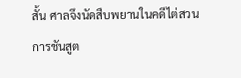สั้น ศาลจึงนัดสืบพยานในคดีไต่สวนการชันสูต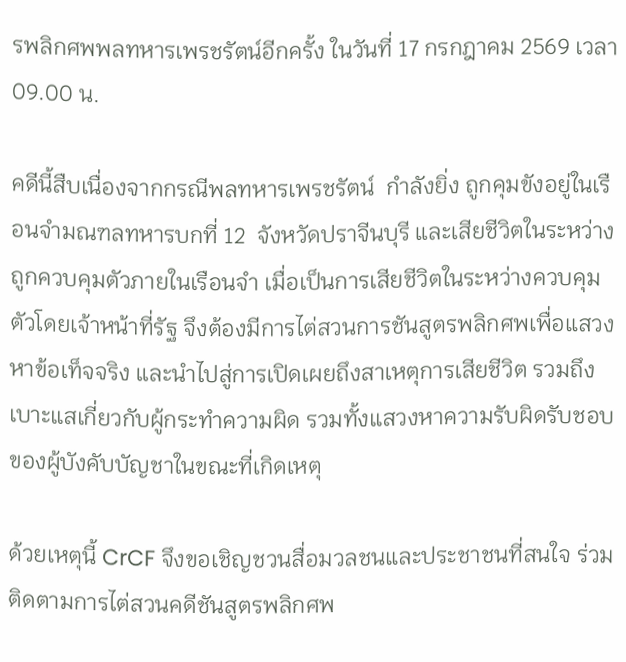รพลิกศพพลทหารเพรชรัตน์อีกครั้ง ในวันที่ 17 กรกฎาคม 2569 เวลา 09.00 น.

คดีนี้สืบเนื่องจากกรณีพลทหารเพรชรัตน์  กำลังยิ่ง ถูกคุมขังอยู่ในเรือนจำมณฑลทหารบกที่ 12  จังหวัดปราจีนบุรี และเสียชีวิตในระหว่างถูกควบคุมตัวภายในเรือนจำ เมื่อเป็นการเสียชีวิตในระหว่างควบคุมตัวโดยเจ้าหน้าที่รัฐ จึงต้องมีการไต่สวนการชันสูตรพลิกศพเพื่อแสวงหาข้อเท็จจริง และนำไปสู่การเปิดเผยถึงสาเหตุการเสียชีวิต รวมถึงเบาะแสเกี่ยวกับผู้กระทำความผิด รวมทั้งแสวงหาความรับผิดรับชอบของผู้บังคับบัญชาในขณะที่เกิดเหตุ

ด้วยเหตุนี้ CrCF จึงขอเชิญชวนสื่อมวลชนและประชาชนที่สนใจ ร่วมติดตามการไต่สวนคดีชันสูตรพลิกศพ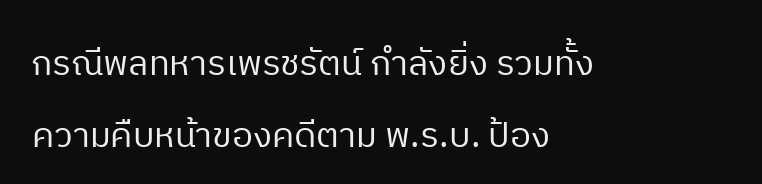กรณีพลทหารเพรชรัตน์ กำลังยิ่ง รวมทั้งความคืบหน้าของคดีตาม พ.ร.บ. ป้อง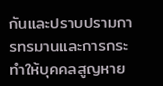กันและปราบปรามการทรมานและการกระทำให้บุคคลสูญหาย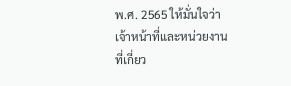พ.ศ. 2565 ให้มั่นใจว่าเจ้าหน้าที่และหน่วยงานที่เกี่ยว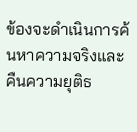ข้องจะดำเนินการค้นหาความจริงและคืนความยุติธ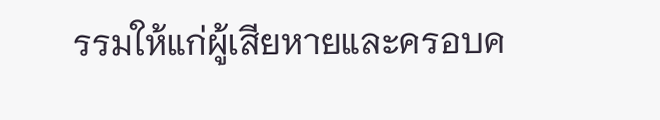รรมให้แก่ผู้เสียหายและครอบค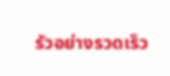รัวอย่างรวดเร็ว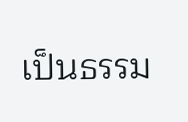เป็นธรรม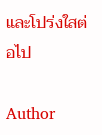และโปร่งใสต่อไป

Author